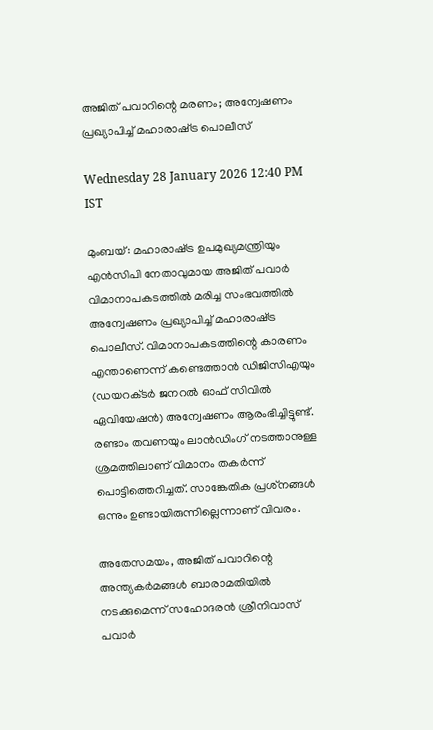അജിത് പവാറിന്റെ മരണം; അന്വേഷണം പ്രഖ്യാപിച്ച് മഹാരാഷ്‌ട്ര പൊലീസ്

Wednesday 28 January 2026 12:40 PM IST

മുംബയ്: മഹാരാഷ്‌ട്ര ഉപമുഖ്യമന്ത്രിയും എൻസിപി നേതാവുമായ അജിത് പവാർ വിമാനാപകടത്തിൽ മരിച്ച സംഭവത്തിൽ അന്വേഷണം പ്രഖ്യാപിച്ച് മഹാരാഷ്‌ട്ര പൊലീസ്. വിമാനാപകടത്തിന്റെ കാരണം എന്താണെന്ന് കണ്ടെത്താൻ ഡിജിസിഎയും (ഡയറക്‌ടർ ജനറൽ ഓഫ് സിവിൽ ഏവിയേഷൻ) അന്വേഷണം ആരംഭിച്ചിട്ടുണ്ട്. രണ്ടാം തവണയും ലാൻഡിംഗ് നടത്താനുള്ള ശ്രമത്തിലാണ് വിമാനം തകർന്ന് പൊട്ടിത്തെറിച്ചത്. സാങ്കേതിക പ്രശ്‌നങ്ങൾ ഒന്നും ഉണ്ടായിരുന്നില്ലെന്നാണ് വിവരം.

അതേസമയം, അജിത് പവാറിന്റെ അന്ത്യകർമങ്ങൾ ബാരാമതിയിൽ നടക്കുമെന്ന് സഹോദരൻ ശ്രീനിവാസ് പവാർ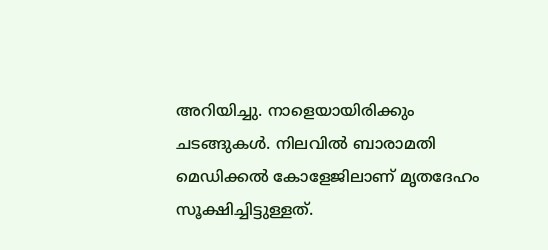അറിയിച്ചു. നാളെയായിരിക്കും ചടങ്ങുകൾ. നിലവിൽ ബാരാമതി മെഡിക്കൽ കോളേജിലാണ് മൃതദേഹം സൂക്ഷിച്ചിട്ടുള്ളത്.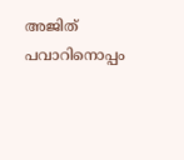അജിത് പവാറിനൊപ്പം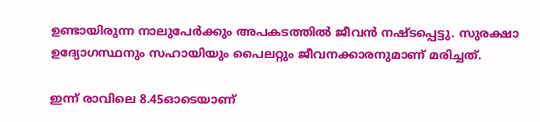ഉണ്ടായിരുന്ന നാലുപേർക്കും അപകടത്തിൽ ജീവൻ നഷ്‌ടപ്പെട്ടു. സുരക്ഷാ ഉദ്യോഗസ്ഥനും സഹായിയും പൈലറ്റും ജീവനക്കാരനുമാണ് മരിച്ചത്.

ഇന്ന് രാവിലെ 8.45ഓടെയാണ്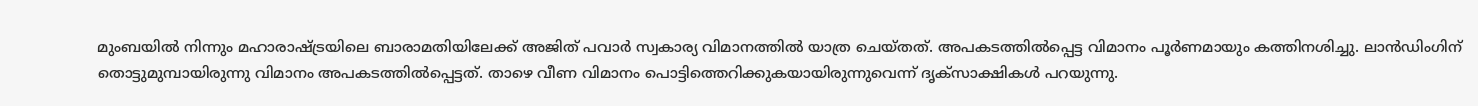മുംബയിൽ നിന്നും മഹാരാഷ്‌ട്രയിലെ ബാരാമതിയിലേക്ക് അജിത് പവാർ സ്വകാര്യ വിമാനത്തിൽ യാത്ര ചെയ്‌തത്. അപകടത്തിൽപ്പെട്ട വിമാനം പൂർണമായും കത്തിനശിച്ചു. ലാൻഡിംഗിന് തൊട്ടുമുമ്പായിരുന്നു വിമാനം അപകടത്തിൽപ്പെട്ടത്. താഴെ വീണ വിമാനം പൊട്ടിത്തെറിക്കുകയായിരുന്നുവെന്ന് ദൃക്‌സാക്ഷികൾ പറയുന്നു.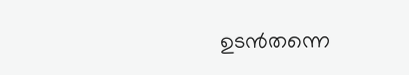ഉടൻതന്നെ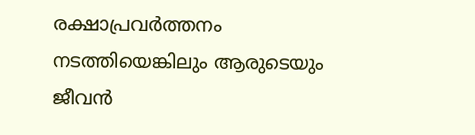രക്ഷാപ്രവർത്തനം നടത്തിയെങ്കിലും ആരുടെയും ജീവൻ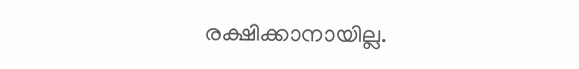രക്ഷിക്കാനായില്ല.